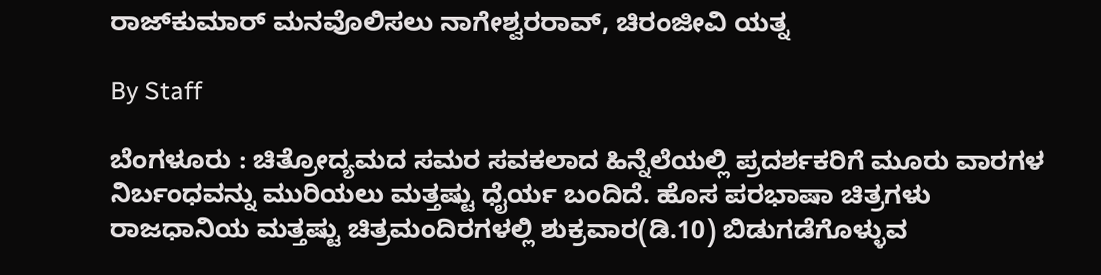ರಾಜ್‌ಕುಮಾರ್‌ ಮನವೊಲಿಸಲು ನಾಗೇಶ್ವರರಾವ್‌, ಚಿರಂಜೀವಿ ಯತ್ನ

By Staff

ಬೆಂಗಳೂರು : ಚಿತ್ರೋದ್ಯಮದ ಸಮರ ಸವಕಲಾದ ಹಿನ್ನೆಲೆಯಲ್ಲಿ ಪ್ರದರ್ಶಕರಿಗೆ ಮೂರು ವಾರಗಳ ನಿರ್ಬಂಧವನ್ನು ಮುರಿಯಲು ಮತ್ತಷ್ಟು ಧೈರ್ಯ ಬಂದಿದೆ. ಹೊಸ ಪರಭಾಷಾ ಚಿತ್ರಗಳು ರಾಜಧಾನಿಯ ಮತ್ತಷ್ಟು ಚಿತ್ರಮಂದಿರಗಳಲ್ಲಿ ಶುಕ್ರವಾರ(ಡಿ.10) ಬಿಡುಗಡೆಗೊಳ್ಳುವ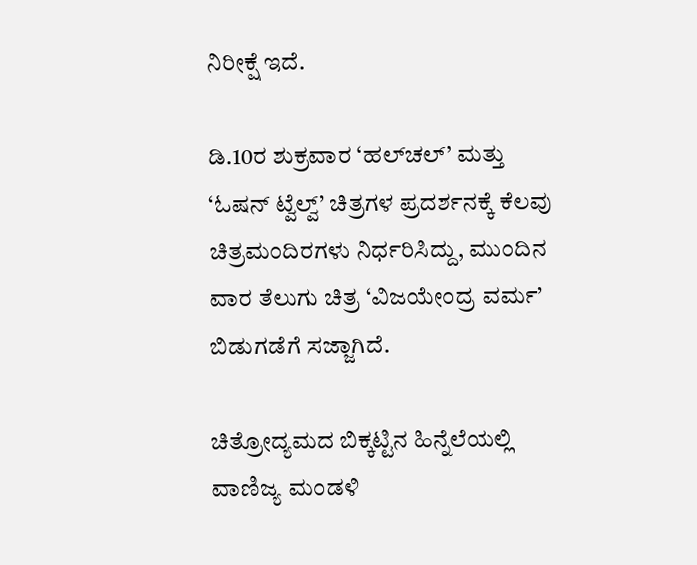ನಿರೀಕ್ಷೆ ಇದೆ.

ಡಿ.10ರ ಶುಕ್ರವಾರ ‘ಹಲ್‌ಚಲ್‌’ ಮತ್ತು ‘ಓಷನ್‌ ಟ್ವೆಲ್ವ್‌’ ಚಿತ್ರಗಳ ಪ್ರದರ್ಶನಕ್ಕೆ ಕೆಲವು ಚಿತ್ರಮಂದಿರಗಳು ನಿರ್ಧರಿಸಿದ್ದು, ಮುಂದಿನ ವಾರ ತೆಲುಗು ಚಿತ್ರ ‘ವಿಜಯೇಂದ್ರ ವರ್ಮ’ ಬಿಡುಗಡೆಗೆ ಸಜ್ಜಾಗಿದೆ.

ಚಿತ್ರೋದ್ಯಮದ ಬಿಕ್ಕಟ್ಟಿನ ಹಿನ್ನೆಲೆಯಲ್ಲಿ ವಾಣಿಜ್ಯ ಮಂಡಳಿ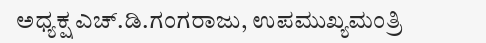ಅಧ್ಯಕ್ಷ ಎಚ್‌.ಡಿ.ಗಂಗರಾಜು, ಉಪಮುಖ್ಯಮಂತ್ರಿ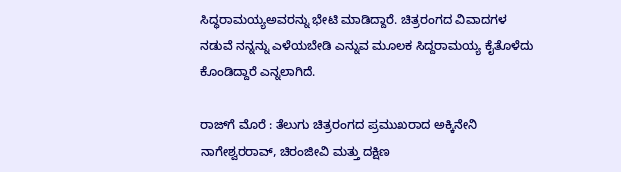ಸಿದ್ಧರಾಮಯ್ಯಅವರನ್ನು ಭೇಟಿ ಮಾಡಿದ್ದಾರೆ. ಚಿತ್ರರಂಗದ ವಿವಾದಗಳ ನಡುವೆ ನನ್ನನ್ನು ಎಳೆಯಬೇಡಿ ಎನ್ನುವ ಮೂಲಕ ಸಿದ್ದರಾಮಯ್ಯ ಕೈತೊಳೆದು ಕೊಂಡಿದ್ದಾರೆ ಎನ್ನಲಾಗಿದೆ.

ರಾಜ್‌ಗೆ ಮೊರೆ : ತೆಲುಗು ಚಿತ್ರರಂಗದ ಪ್ರಮುಖರಾದ ಅಕ್ಕಿನೇನಿ ನಾಗೇಶ್ವರರಾವ್‌, ಚಿರಂಜೀವಿ ಮತ್ತು ದಕ್ಷಿಣ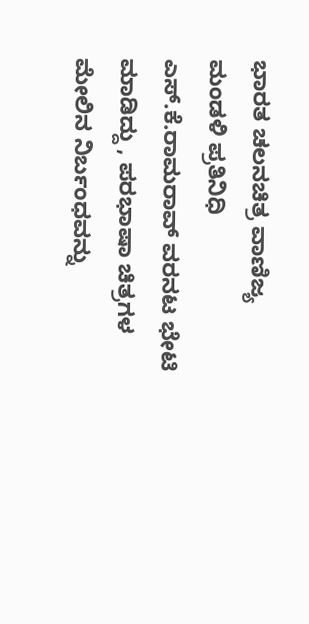ಭಾರತ ಚಲನಚಿತ್ರ ವಾಣಿಜ್ಯ ಮಂಡಳಿ ಪ್ರತಿನಿಧಿ ಎಸ್‌.ಕೆ.ರಾಮರಾವ್‌ ವರನಟ ಭೇಟಿ ಮಾಡಿದ್ದು , ಪರಭಾಷಾ ಚಿತ್ರಗಳ ಮೇಲಿನ ನಿರ್ಬಂಧವನ್ನು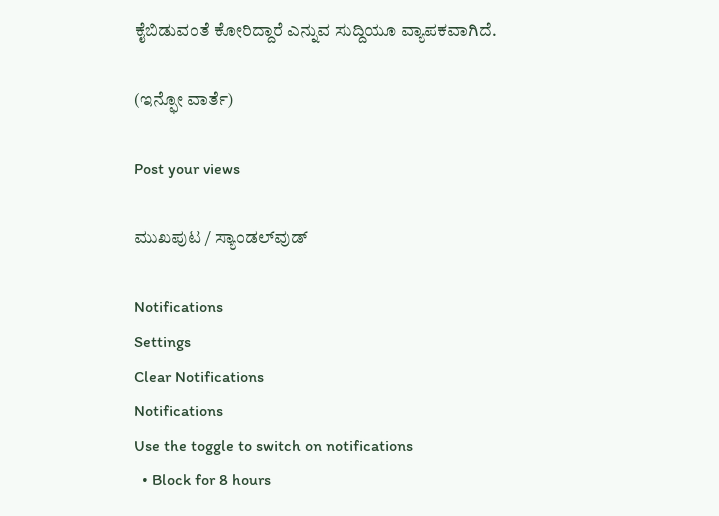ಕೈಬಿಡುವಂತೆ ಕೋರಿದ್ದಾರೆ ಎನ್ನುವ ಸುದ್ದಿಯೂ ವ್ಯಾಪಕವಾಗಿದೆ.

(ಇನ್ಫೋ ವಾರ್ತೆ)

Post your views

ಮುಖಪುಟ / ಸ್ಯಾಂಡಲ್‌ವುಡ್‌

Notifications
Settings
Clear Notifications
Notifications
Use the toggle to switch on notifications
  • Block for 8 hours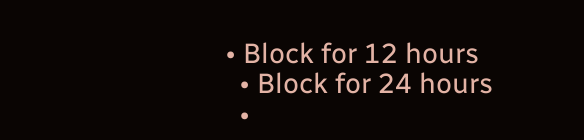• Block for 12 hours
  • Block for 24 hours
  •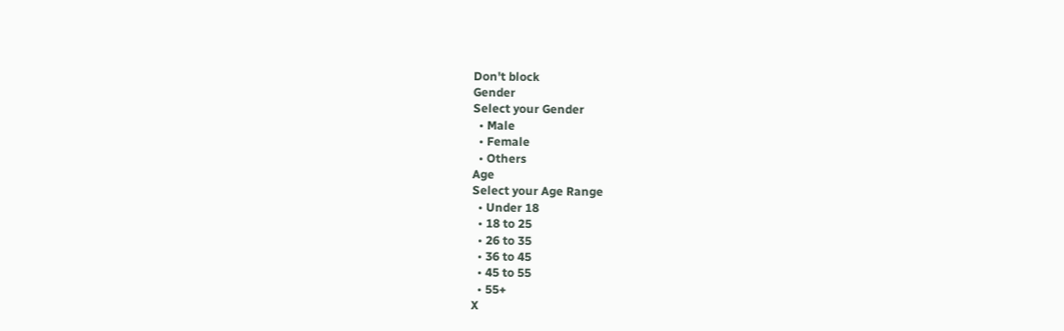Don't block
Gender
Select your Gender
  • Male
  • Female
  • Others
Age
Select your Age Range
  • Under 18
  • 18 to 25
  • 26 to 35
  • 36 to 45
  • 45 to 55
  • 55+
X